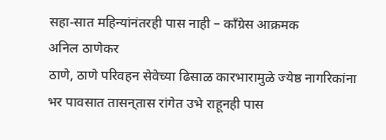सहा-सात महिन्यांनंतरही पास नाही – काँग्रेस आक्रमक
अनिल ठाणेकर
ठाणे, ठाणे परिवहन सेवेच्या ढिसाळ कारभारामुळे ज्येष्ठ नागरिकांना भर पावसात तासन्‌तास रांगेत उभे राहूनही पास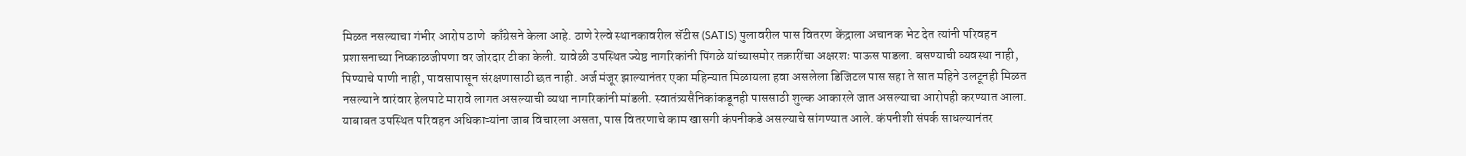मिळत नसल्याचा गंभीर आरोप ठाणे  काँग्रेसने केला आहे. ठाणे रेल्वे स्थानकावरील सॅटीस (SATIS) पुलावरील पास वितरण केंद्राला अचानक भेट देत त्यांनी परिवहन प्रशासनाच्या निष्काळजीपणा वर जोरदार टीका केली. यावेळी उपस्थित ज्येष्ठ नागरिकांनी पिंगळे यांच्यासमोर तक्रारींचा अक्षरशः पाऊस पाडला. बसण्याची व्यवस्था नाही, पिण्याचे पाणी नाही, पावसापासून संरक्षणासाठी छत नाही. अर्ज मंजूर झाल्यानंतर एका महिन्यात मिळायला हवा असलेला डिजिटल पास सहा ते सात महिने उलटूनही मिळत नसल्याने वारंवार हेलपाटे मारावे लागत असल्याची व्यथा नागरिकांनी मांडली. स्वातंत्र्यसैनिकांकडूनही पाससाठी शुल्क आकारले जात असल्याचा आरोपही करण्यात आला.
याबाबत उपस्थित परिवहन अधिकाऱ्यांना जाब विचारला असता, पास वितरणाचे काम खासगी कंपनीकडे असल्याचे सांगण्यात आले. कंपनीशी संपर्क साधल्यानंतर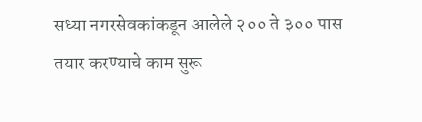सध्या नगरसेवकांकडून आलेले २०० ते ३०० पास तयार करण्याचे काम सुरू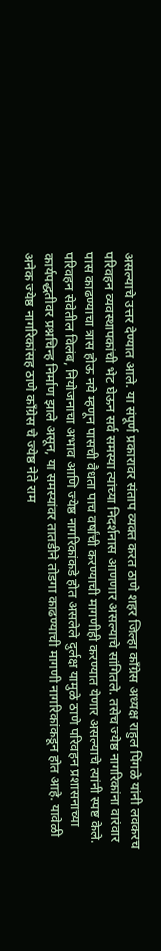असल्याचे उत्तर देण्यात आले. या संपूर्ण प्रकारावर संताप व्यक्त करत ठाणे शहर जिल्हा काँग्रेस अध्यक्ष राहुल पिंगळे यांनी लवकरच परिवहन व्यवस्थापकांची भेट घेऊन सर्व समस्या त्यांच्या निदर्शनास आणणार असल्याचे सांगितले. तसेच ज्येष्ठ नागरिकांना वारंवार पास काढण्याचा त्रास होऊ नये म्हणून पासची वैधता पाच वर्षांची करण्याची मागणीही करण्यात येणार असल्याचे त्यांनी स्पष्ट केले.
परिवहन सेवेतील विलंब, नियोजनाचा अभाव आणि ज्येष्ठ नागरिकांकडे होत असलेले दुर्लक्ष यामुळे ठाणे परिवहन प्रशासनाच्या कार्यपद्धतीवर प्रश्नचिन्ह निर्माण झाले असून, या समस्यांवर तातडीने तोडगा काढण्याची मागणी नागरिकांकडून होत आहे. यावेळी अनेक ज्येष्ठ नागरिकांसह ठाणे काँग्रेस चे ज्येष्ठ नेते राम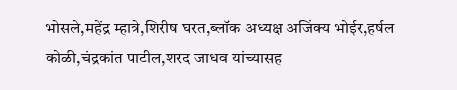भोसले,महेंद्र म्हात्रे,शिरीष घरत,ब्लॉक अध्यक्ष अजिंक्य भोईर,हर्षल कोळी,चंद्रकांत पाटील,शरद जाधव यांच्यासह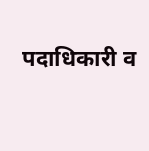पदाधिकारी व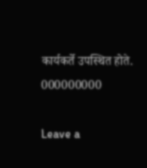कार्यकर्ते उपस्थित होते.
000000000

Leave a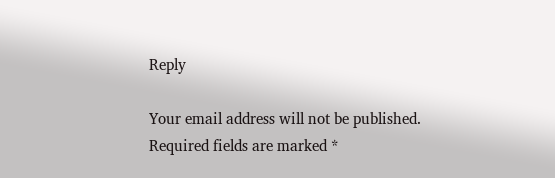Reply

Your email address will not be published. Required fields are marked *